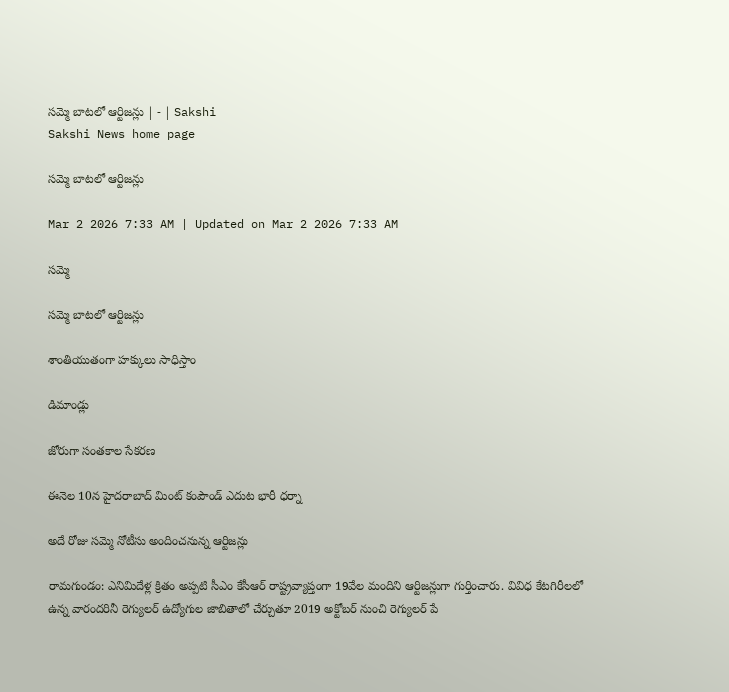సమ్మె బాటలో ఆర్టిజన్లు | - | Sakshi
Sakshi News home page

సమ్మె బాటలో ఆర్టిజన్లు

Mar 2 2026 7:33 AM | Updated on Mar 2 2026 7:33 AM

సమ్మె

సమ్మె బాటలో ఆర్టిజన్లు

శాంతియుతంగా హక్కులు సాధిస్తాం

డిమాండ్లు

జోరుగా సంతకాల సేకరణ

ఈనెల 10న హైదరాబాద్‌ మింట్‌ కంపౌండ్‌ ఎదుట భారీ ధర్నా

అదే రోజు సమ్మె నోటీసు అందించనున్న ఆర్టిజన్లు

రామగుండం: ఎనిమిదేళ్ల క్రితం అప్పటి సీఎం కేసీఆర్‌ రాష్ట్రవ్యాప్తంగా 19వేల మందిని ఆర్టిజన్లుగా గుర్తించారు. వివిధ కేటగిరీలలో ఉన్న వారందరినీ రెగ్యులర్‌ ఉద్యోగుల జాబితాలో చేర్చుతూ 2019 అక్టోబర్‌ నుంచి రెగ్యులర్‌ పే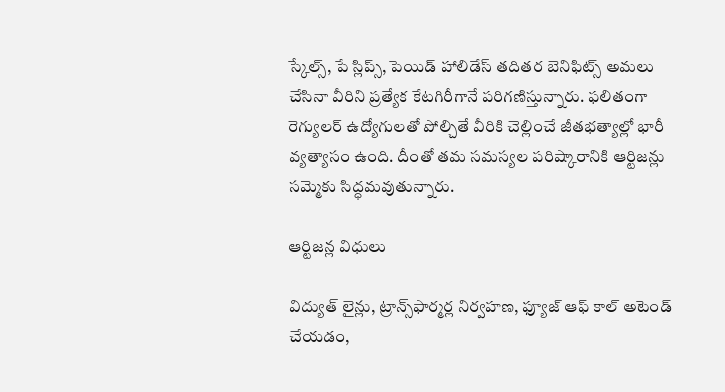స్కేల్స్‌, పే స్లిప్స్‌, పెయిడ్‌ హాలిడేస్‌ తదితర బెనిఫిట్స్‌ అమలు చేసినా వీరిని ప్రత్యేక కేటగిరీగానే పరిగణిస్తున్నారు. ఫలితంగా రెగ్యులర్‌ ఉద్యోగులతో పోల్చితే వీరికి చెల్లించే జీతభత్యాల్లో భారీ వ్యత్యాసం ఉంది. దీంతో తమ సమస్యల పరిష్కారానికి ఆర్టిజన్లు సమ్మెకు సిద్ధమవుతున్నారు.

ఆర్టిజన్ల విధులు

విద్యుత్‌ లైన్లు, ట్రాన్స్‌ఫార్మర్ల నిర్వహణ, ఫ్యూజ్‌ ఆఫ్‌ కాల్‌ అటెండ్‌ చేయడం,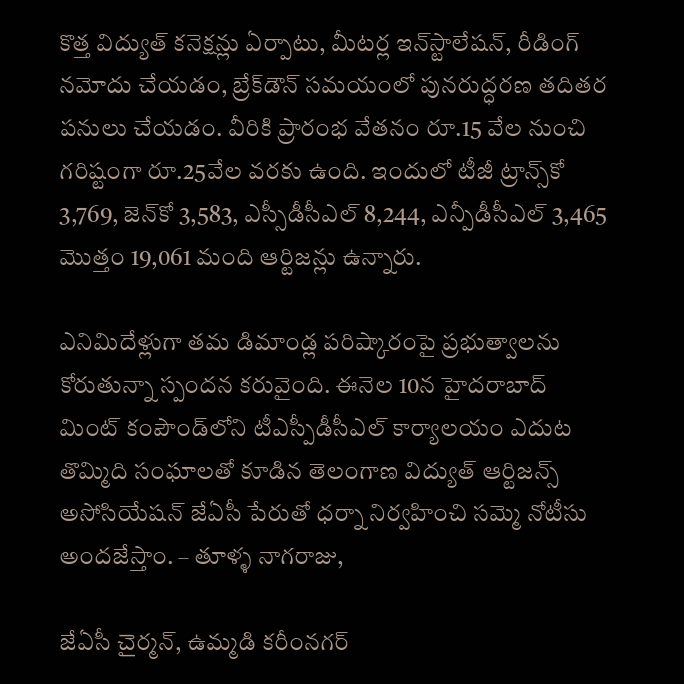కొత్త విద్యుత్‌ కనెక్షన్లు ఏర్పాటు, మీటర్ల ఇన్‌స్టాలేషన్‌, రీడింగ్‌ నమోదు చేయడం, బ్రేక్‌డౌన్‌ సమయంలో పునరుద్ధరణ తదితర పనులు చేయడం. వీరికి ప్రారంభ వేతనం రూ.15 వేల నుంచి గరిష్టంగా రూ.25వేల వరకు ఉంది. ఇందులో టీజీ ట్రాన్స్‌కో 3,769, జెన్‌కో 3,583, ఎస్సీడీసీఎల్‌ 8,244, ఎన్పీడీసీఎల్‌ 3,465 మొత్తం 19,061 మంది ఆర్టిజన్లు ఉన్నారు.

ఎనిమిదేళ్లుగా తమ డిమాండ్ల పరిష్కారంపై ప్రభుత్వాలను కోరుతున్నా స్పందన కరువైంది. ఈనెల 10న హైదరాబాద్‌ మింట్‌ కంపౌండ్‌లోని టీఎస్పీడీసీఎల్‌ కార్యాలయం ఎదుట తొమ్మిది సంఘాలతో కూడిన తెలంగాణ విద్యుత్‌ ఆర్టిజన్స్‌ అసోసియేషన్‌ జేఏసీ పేరుతో ధర్నా నిర్వహించి సమ్మె నోటీసు అందజేస్తాం. – తూళ్ళ నాగరాజు,

జేఏసీ చైర్మన్‌, ఉమ్మడి కరీంనగర్‌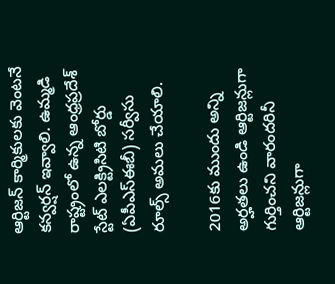ఆర్టిజన్‌ కార్మికులకు వెంటనే కన్వర్షన్‌ ఇవ్వాలి. ఉమ్మడి రాష్ట్రంలో ఉన్న ఆంధ్రప్రదేశ్‌ స్టేట్‌ ఎలక్ట్రిసిటి బోర్డు (ఏపీఎస్‌ఈబీ) సర్వీసు రూల్స్‌ అమలు చేయాలి.

2016కు ముందు అన్ని అర్హతలు ఉండి ఆర్టిజన్లుగా గుర్తించని వారందరినీ ఆర్టిజన్లుగా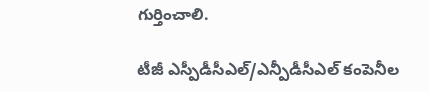గుర్తించాలి.

టీజీ ఎస్పీడీసీఎల్‌/ఎన్పీడీసీఎల్‌ కంపెనీల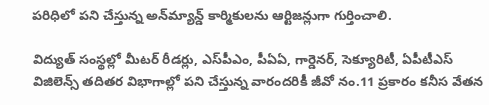పరిధిలో పని చేస్తున్న అన్‌మ్యాన్డ్‌ కార్మికులను ఆర్టిజన్లుగా గుర్తించాలి.

విద్యుత్‌ సంస్థల్లో మీటర్‌ రీడర్లు, ఎస్‌పీఎం, పీఏఏ, గార్డెనర్‌, సెక్యూరిటీ, ఏపీటీఎస్‌ విజిలెన్స్‌ తదితర విభాగాల్లో పని చేస్తున్న వారందరికీ జీవో నం.11 ప్రకారం కనీస వేతన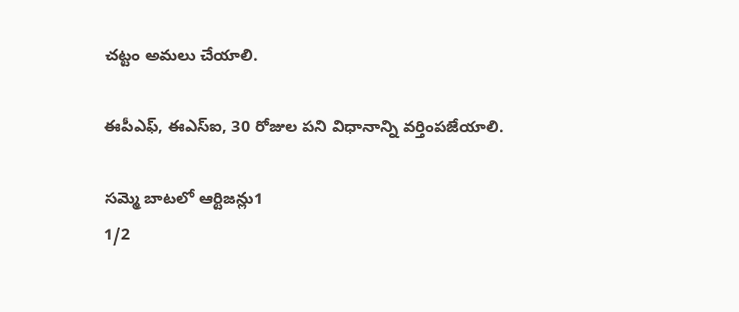చట్టం అమలు చేయాలి.

ఈపీఎఫ్‌, ఈఎస్‌ఐ, 30 రోజుల పని విధానాన్ని వర్తింపజేయాలి.

సమ్మె బాటలో ఆర్టిజన్లు1
1/2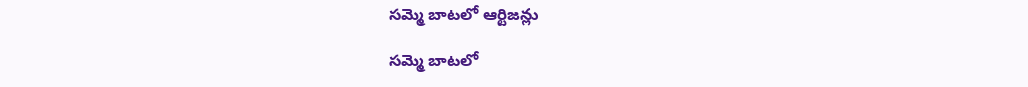సమ్మె బాటలో ఆర్టిజన్లు

సమ్మె బాటలో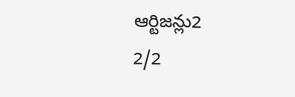ఆర్టిజన్లు2
2/2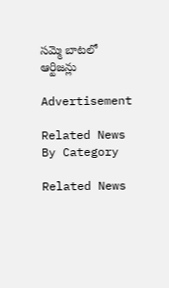సమ్మె బాటలో ఆర్టిజన్లు

Advertisement

Related News By Category

Related News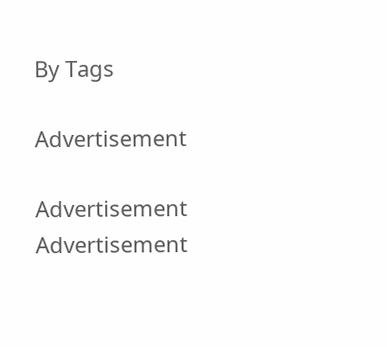By Tags

Advertisement

Advertisement
Advertisement